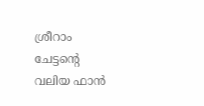ശ്രീറാം ചേട്ടന്റെ വലിയ ഫാൻ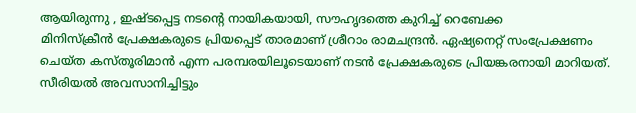ആയിരുന്നു , ഇഷ്ടപ്പെട്ട നടന്റെ നായികയായി, സൗഹൃദത്തെ കുറിച്ച് റെബേക്ക
മിനിസ്ക്രീൻ പ്രേക്ഷകരുടെ പ്രിയപ്പെട് താരമാണ് ശ്രീറാം രാമചന്ദ്രൻ. ഏഷ്യനെറ്റ് സംപ്രേക്ഷണം ചെയ്ത കസ്തൂരിമാൻ എന്ന പരമ്പരയിലൂടെയാണ് നടൻ പ്രേക്ഷകരുടെ പ്രിയങ്കരനായി മാറിയത്. സീരിയൽ അവസാനിച്ചിട്ടും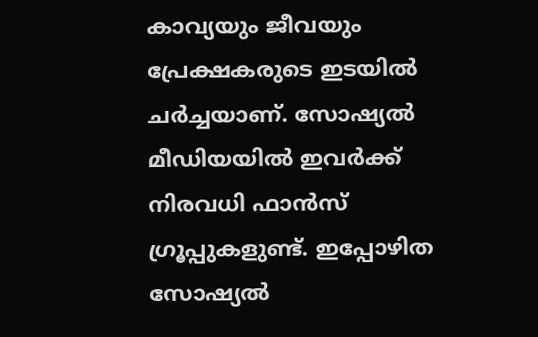കാവ്യയും ജീവയും പ്രേക്ഷകരുടെ ഇടയിൽ ചർച്ചയാണ്. സോഷ്യൽ മീഡിയയിൽ ഇവർക്ക് നിരവധി ഫാൻസ് ഗ്രൂപ്പുകളുണ്ട്. ഇപ്പോഴിത സോഷ്യൽ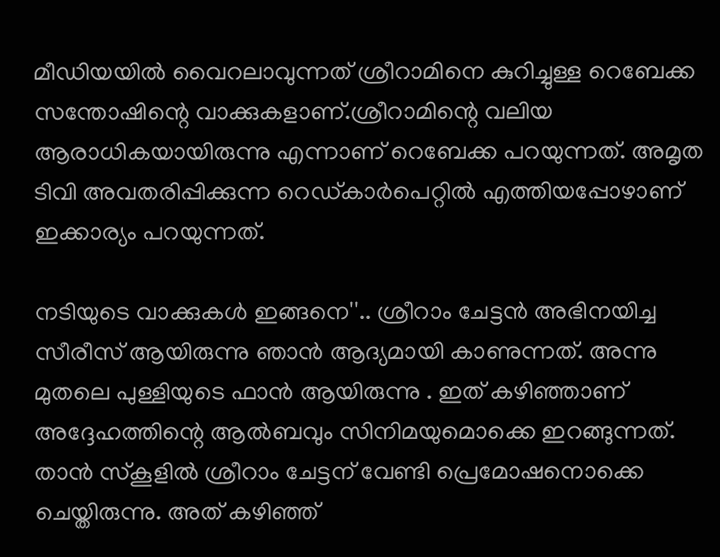മീഡിയയിൽ വൈറലാവുന്നത് ശ്രീറാമിനെ കുറിച്ചുള്ള റെബേക്ക സന്തോഷിന്റെ വാക്കുകളാണ്.ശ്രീറാമിന്റെ വലിയ ആരാധികയായിരുന്നു എന്നാണ് റെബേക്ക പറയുന്നത്. അമൃത ടിവി അവതരിപ്പിക്കുന്ന റെഡ്കാർപെറ്റിൽ എത്തിയപ്പോഴാണ് ഇക്കാര്യം പറയുന്നത്.

നടിയുടെ വാക്കുകൾ ഇങ്ങനെ''.. ശ്രീറാം ചേട്ടൻ അഭിനയിച്ച സീരീസ് ആയിരുന്നു ഞാൻ ആദ്യമായി കാണുന്നത്. അന്നു മുതലെ പുള്ളിയുടെ ഫാൻ ആയിരുന്നു . ഇത് കഴിഞ്ഞാണ് അദ്ദേഹത്തിന്റെ ആൽബവും സിനിമയുമൊക്കെ ഇറങ്ങുന്നത്. താൻ സ്കൂളിൽ ശ്രീറാം ചേട്ടന് വേണ്ടി പ്രെമോഷനൊക്കെ ചെയ്തിരുന്നു. അത് കഴിഞ്ഞ്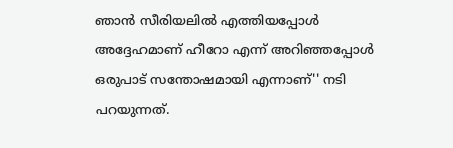ഞാൻ സീരിയലിൽ എത്തിയപ്പോൾ അദ്ദേഹമാണ് ഹീറോ എന്ന് അറിഞ്ഞപ്പോൾ ഒരുപാട് സന്തോഷമായി എന്നാണ്'' നടി പറയുന്നത്.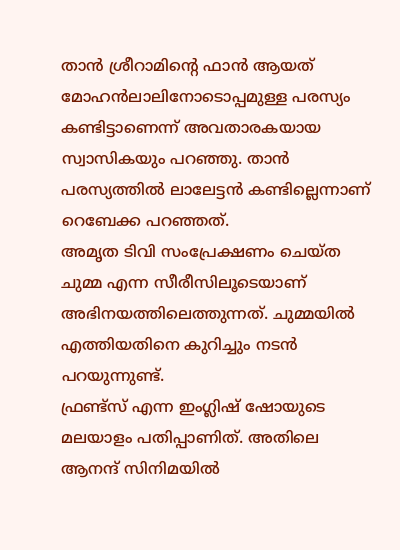താൻ ശ്രീറാമിന്റെ ഫാൻ ആയത് മോഹൻലാലിനോടൊപ്പമുള്ള പരസ്യം കണ്ടിട്ടാണെന്ന് അവതാരകയായ സ്വാസികയും പറഞ്ഞു. താൻ പരസ്യത്തിൽ ലാലേട്ടൻ കണ്ടില്ലെന്നാണ് റെബേക്ക പറഞ്ഞത്.
അമൃത ടിവി സംപ്രേക്ഷണം ചെയ്ത ചുമ്മ എന്ന സീരീസിലൂടെയാണ് അഭിനയത്തിലെത്തുന്നത്. ചുമ്മയിൽ എത്തിയതിനെ കുറിച്ചും നടൻ പറയുന്നുണ്ട്.
ഫ്രണ്ട്സ് എന്ന ഇംഗ്ലിഷ് ഷോയുടെ മലയാളം പതിപ്പാണിത്. അതിലെ ആനന്ദ് സിനിമയിൽ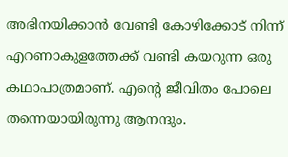അഭിനയിക്കാൻ വേണ്ടി കോഴിക്കോട് നിന്ന് എറണാകുളത്തേക്ക് വണ്ടി കയറുന്ന ഒരു കഥാപാത്രമാണ്. എന്റെ ജീവിതം പോലെ തന്നെയായിരുന്നു ആനന്ദും.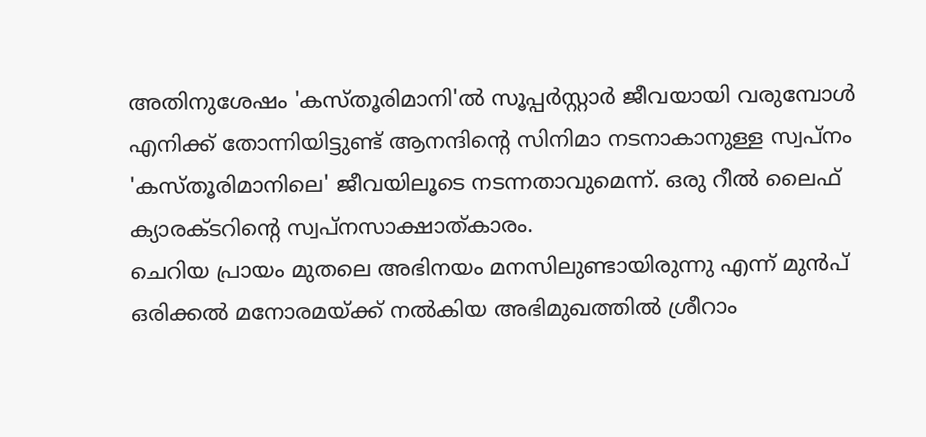അതിനുശേഷം 'കസ്തൂരിമാനി'ൽ സൂപ്പർസ്റ്റാർ ജീവയായി വരുമ്പോൾ എനിക്ക് തോന്നിയിട്ടുണ്ട് ആനന്ദിന്റെ സിനിമാ നടനാകാനുള്ള സ്വപ്നം 'കസ്തൂരിമാനിലെ' ജീവയിലൂടെ നടന്നതാവുമെന്ന്. ഒരു റീൽ ലൈഫ് ക്യാരക്ടറിന്റെ സ്വപ്നസാക്ഷാത്കാരം.
ചെറിയ പ്രായം മുതലെ അഭിനയം മനസിലുണ്ടായിരുന്നു എന്ന് മുൻപ് ഒരിക്കൽ മനോരമയ്ക്ക് നൽകിയ അഭിമുഖത്തിൽ ശ്രീറാം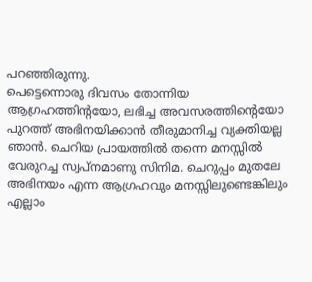പറഞ്ഞിരുന്നു.
പെട്ടെന്നൊരു ദിവസം തോന്നിയ ആഗ്രഹത്തിന്റയോ, ലഭിച്ച അവസരത്തിന്റെയോ പുറത്ത് അഭിനയിക്കാൻ തീരുമാനിച്ച വ്യക്തിയല്ല ഞാൻ. ചെറിയ പ്രായത്തിൽ തന്നെ മനസ്സിൽ വേരുറച്ച സ്വപ്നമാണു സിനിമ. ചെറുപ്പം മുതലേ അഭിനയം എന്ന ആഗ്രഹവും മനസ്സിലുണ്ടെങ്കിലും എല്ലാം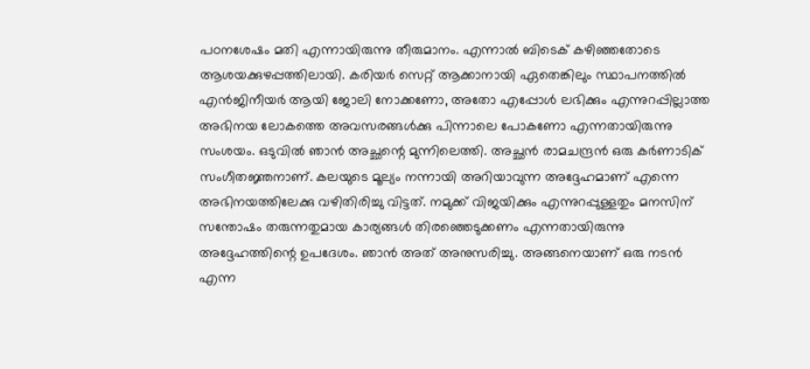പഠനശേഷം മതി എന്നായിരുന്നു തീരുമാനം. എന്നാൽ ബിടെക് കഴിഞ്ഞതോടെ ആശയക്കുഴപ്പത്തിലായി. കരിയർ സെറ്റ് ആക്കാനായി ഏതെങ്കിലും സ്ഥാപനത്തിൽ എൻജിനീയർ ആയി ജോലി നോക്കണോ, അതോ എപ്പോൾ ലഭിക്കും എന്നുറപ്പില്ലാത്ത അഭിനയ ലോകത്തെ അവസരങ്ങൾക്കു പിന്നാലെ പോകണോ എന്നതായിരുന്നു സംശയം. ഒടുവിൽ ഞാൻ അച്ഛന്റെ മുന്നിലെത്തി. അച്ഛൻ രാമചന്ദ്രൻ ഒരു കർണാടിക് സംഗീതജ്ഞനാണ്. കലയുടെ മൂല്യം നന്നായി അറിയാവുന്ന അദ്ദേഹമാണ് എന്നെ അഭിനയത്തിലേക്കു വഴിതിരിച്ചു വിട്ടത്. നമുക്ക് വിജയിക്കും എന്നുറപ്പുള്ളതും മനസിന് സന്തോഷം തരുന്നതുമായ കാര്യങ്ങൾ തിരഞ്ഞെടുക്കണം എന്നതായിരുന്നു അദ്ദേഹത്തിന്റെ ഉപദേശം. ഞാൻ അത് അനുസരിച്ചു. അങ്ങനെയാണ് ഒരു നടൻ എന്ന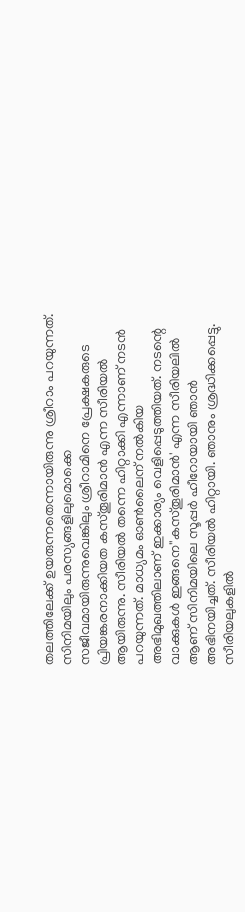തലത്തിലേക്ക് ഉയരുന്നതെന്നായിരുന്നു ശ്രീറാം പറയുന്നത്.
സിനിമയിലും പരസ്യങ്ങളിലുമൊക്കെ സജീവമായിരുന്നുവെങ്കിലും ശ്രീറാമിനെ പ്രേക്ഷകരുടെ പ്രിയങ്കരനാക്കിയത കസ്തൂരിമാൻ എന്ന സീരിയൽ ആയിരുന്നു. സീരിയൽ തന്നെ ഹിറ്റാക്കി എന്നാണ് നടൻ പറയുന്നത്. മാധ്യമം ഓൺലൈന് നൽകിയ അഭിമുഖത്തിലാണ് ഇക്കാര്യം വെളിപ്പെടുത്തിയത്. നടന്റെ വാക്കുകൾ ഇങ്ങനെ''കസ്തൂരിമാൻ' എന്ന സീരിയലിൽ ആണ് സിനിമയിലെ സൂപ്പർ ഹീറോയായി ഞാൻ അഭിനയിച്ചത്. സീരിയൽ ഹിറ്റായി. ഞാനും ശ്രദ്ധിക്കപ്പെട്ടു. സീരിയലുകളിൽ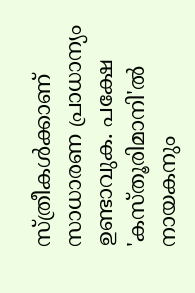സ്ത്രീകൾക്കാണ് സാധാരണ പ്രാധാന്യം ഉണ്ടാവുക. പക്ഷേ 'കസ്തൂരിമാനി'ൽ നായകനും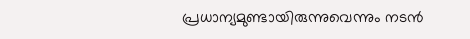പ്രധാന്യമുണ്ടായിരുന്നുവെന്നും നടൻ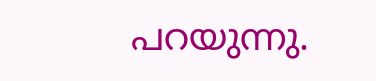പറയുന്നു.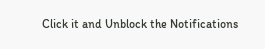Click it and Unblock the Notifications